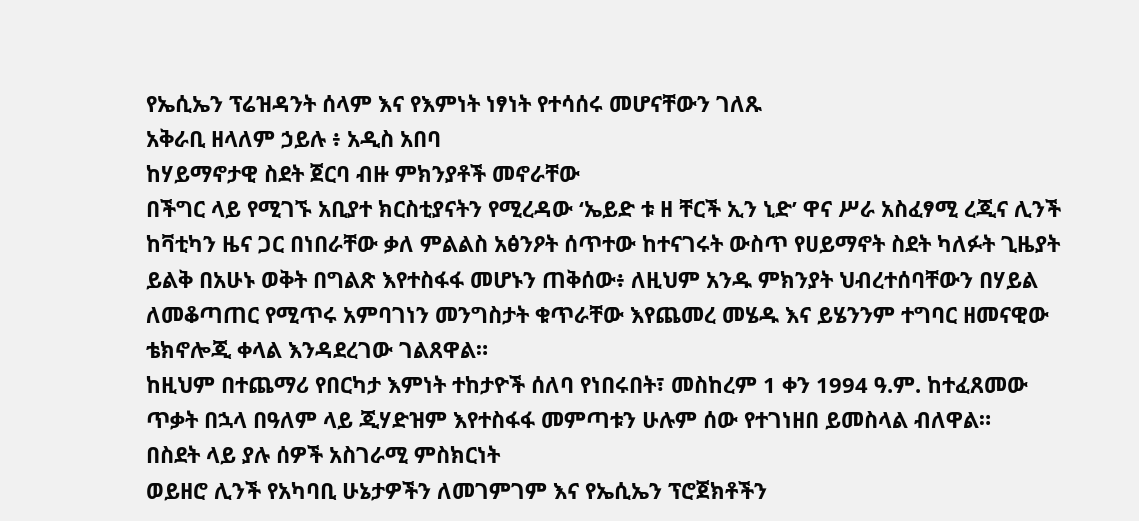የኤሲኤን ፕሬዝዳንት ሰላም እና የእምነት ነፃነት የተሳሰሩ መሆናቸውን ገለጹ
አቅራቢ ዘላለም ኃይሉ ፥ አዲስ አበባ
ከሃይማኖታዊ ስደት ጀርባ ብዙ ምክንያቶች መኖራቸው
በችግር ላይ የሚገኙ አቢያተ ክርስቲያናትን የሚረዳው ‘ኤይድ ቱ ዘ ቸርች ኢን ኒድ’ ዋና ሥራ አስፈፃሚ ረጂና ሊንች ከቫቲካን ዜና ጋር በነበራቸው ቃለ ምልልስ አፅንዖት ሰጥተው ከተናገሩት ውስጥ የሀይማኖት ስደት ካለፉት ጊዜያት ይልቅ በአሁኑ ወቅት በግልጽ እየተስፋፋ መሆኑን ጠቅሰው፥ ለዚህም አንዱ ምክንያት ህብረተሰባቸውን በሃይል ለመቆጣጠር የሚጥሩ አምባገነን መንግስታት ቁጥራቸው እየጨመረ መሄዱ እና ይሄንንም ተግባር ዘመናዊው ቴክኖሎጂ ቀላል እንዳደረገው ገልጸዋል።
ከዚህም በተጨማሪ የበርካታ እምነት ተከታዮች ሰለባ የነበሩበት፣ መስከረም 1 ቀን 1994 ዓ.ም. ከተፈጸመው ጥቃት በኋላ በዓለም ላይ ጂሃድዝም እየተስፋፋ መምጣቱን ሁሉም ሰው የተገነዘበ ይመስላል ብለዋል።
በስደት ላይ ያሉ ሰዎች አስገራሚ ምስክርነት
ወይዘሮ ሊንች የአካባቢ ሁኔታዎችን ለመገምገም እና የኤሲኤን ፕሮጀክቶችን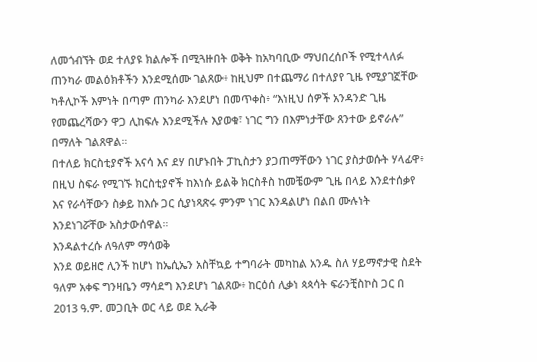ለመጎብኘት ወደ ተለያዩ ክልሎች በሚጓዙበት ወቅት ከአካባቢው ማህበረሰቦች የሚተላለፉ ጠንካራ መልዕክቶችን እንደሚሰሙ ገልጸው፥ ከዚህም በተጨማሪ በተለያየ ጊዜ የሚያገኟቸው ካቶሊኮች እምነት በጣም ጠንካራ እንደሆነ በመጥቀስ፥ “እነዚህ ሰዎች አንዳንድ ጊዜ የመጨረሻውን ዋጋ ሊከፍሉ እንደሚችሉ እያወቁ፣ ነገር ግን በእምነታቸው ጸንተው ይኖራሉ” በማለት ገልጸዋል።
በተለይ ክርስቲያኖች አናሳ እና ደሃ በሆኑበት ፓኪስታን ያጋጠማቸውን ነገር ያስታወሱት ሃላፊዋ፥ በዚህ ስፍራ የሚገኙ ክርስቲያኖች ከእነሱ ይልቅ ክርስቶስ ከመቼውም ጊዜ በላይ እንደተሰቃየ እና የራሳቸውን ስቃይ ከእሱ ጋር ሲያነጻጽሩ ምንም ነገር እንዳልሆነ በልበ ሙሉነት እንደነገሯቸው አስታውሰዋል።
እንዳልተረሱ ለዓለም ማሳወቅ
እንደ ወይዘሮ ሊንች ከሆነ ከኤሲኤን አስቸኳይ ተግባራት መካከል አንዱ ስለ ሃይማኖታዊ ስደት ዓለም አቀፍ ግንዛቤን ማሳደግ እንደሆነ ገልጸው፥ ከርዕሰ ሊቃነ ጳጳሳት ፍራንቺስኮስ ጋር በ 2013 ዓ.ም. መጋቢት ወር ላይ ወደ ኢራቅ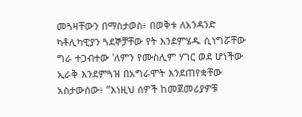መጓዛቸውን በማስታወስ፥ በወቅቱ ለአንዳንድ ካቶሊካዊያን ጓደኞቻቸው የት እንደምሄዱ ሲነግሯቸው ግራ ተጋብተው 'ለምን የሙስሊም ሃገር ወደ ሆነችው ኢራቅ እንደምጓዝ በአግራሞት እንደጠየቋቸው አስታውሰው፥ “እነዚህ ሰዎች ከመጀመሪያዎቹ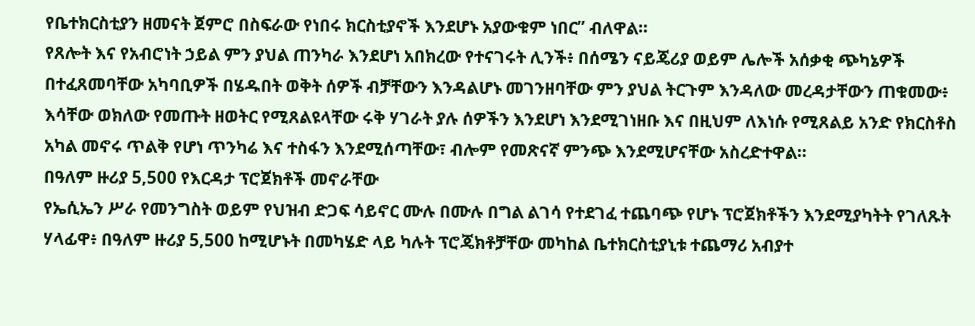የቤተክርስቲያን ዘመናት ጀምሮ በስፍራው የነበሩ ክርስቲያኖች እንደሆኑ አያውቁም ነበር” ብለዋል።
የጸሎት እና የአብሮነት ኃይል ምን ያህል ጠንካራ እንደሆነ አበክረው የተናገሩት ሊንች፥ በሰሜን ናይጄሪያ ወይም ሌሎች አሰቃቂ ጭካኔዎች በተፈጸመባቸው አካባቢዎች በሄዱበት ወቅት ሰዎች ብቻቸውን እንዳልሆኑ መገንዘባቸው ምን ያህል ትርጉም እንዳለው መረዳታቸውን ጠቁመው፥ እሳቸው ወክለው የመጡት ዘወትር የሚጸልዩላቸው ሩቅ ሃገራት ያሉ ሰዎችን እንደሆነ እንደሚገነዘቡ እና በዚህም ለእነሱ የሚጸልይ አንድ የክርስቶስ አካል መኖሩ ጥልቅ የሆነ ጥንካሬ እና ተስፋን እንደሚሰጣቸው፣ ብሎም የመጽናኛ ምንጭ እንደሚሆናቸው አስረድተዋል።
በዓለም ዙሪያ 5,500 የእርዳታ ፕሮጀክቶች መኖራቸው
የኤሲኤን ሥራ የመንግስት ወይም የህዝብ ድጋፍ ሳይኖር ሙሉ በሙሉ በግል ልገሳ የተደገፈ ተጨባጭ የሆኑ ፕሮጀክቶችን እንደሚያካትት የገለጹት ሃላፊዋ፥ በዓለም ዙሪያ 5,500 ከሚሆኑት በመካሄድ ላይ ካሉት ፕሮጄክቶቻቸው መካከል ቤተክርስቲያኒቱ ተጨማሪ አብያተ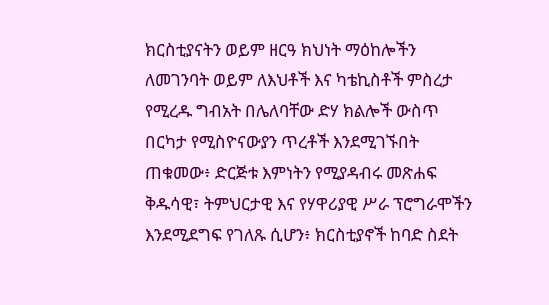ክርስቲያናትን ወይም ዘርዓ ክህነት ማዕከሎችን ለመገንባት ወይም ለእህቶች እና ካቴኪስቶች ምስረታ የሚረዱ ግብአት በሌለባቸው ድሃ ክልሎች ውስጥ በርካታ የሚስዮናውያን ጥረቶች እንደሚገኙበት ጠቁመው፥ ድርጅቱ እምነትን የሚያዳብሩ መጽሐፍ ቅዱሳዊ፣ ትምህርታዊ እና የሃዋሪያዊ ሥራ ፕሮግራሞችን እንደሚደግፍ የገለጹ ሲሆን፥ ክርስቲያኖች ከባድ ስደት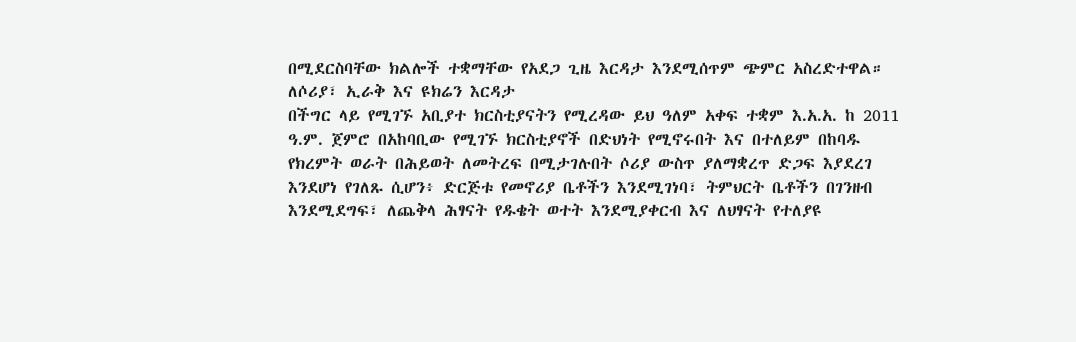በሚደርስባቸው ክልሎች ተቋማቸው የአደጋ ጊዜ እርዳታ እንደሚሰጥም ጭምር አስረድተዋል።
ለሶሪያ፣ ኢራቅ እና ዩክሬን እርዳታ
በችግር ላይ የሚገኙ አቢያተ ክርስቲያናትን የሚረዳው ይህ ዓለም አቀፍ ተቋም እ.አ.አ. ከ 2011 ዓ.ም. ጀምሮ በአከባቢው የሚገኙ ክርስቲያኖች በድህነት የሚኖሩበት እና በተለይም በከባዱ የክረምት ወራት በሕይወት ለመትረፍ በሚታገሉበት ሶሪያ ውስጥ ያለማቋረጥ ድጋፍ እያደረገ እንደሆነ የገለጹ ሲሆን፥ ድርጅቱ የመኖሪያ ቤቶችን እንደሚገነባ፣ ትምህርት ቤቶችን በገንዘብ እንደሚደግፍ፣ ለጨቅላ ሕፃናት የዱቄት ወተት እንደሚያቀርብ እና ለህፃናት የተለያዩ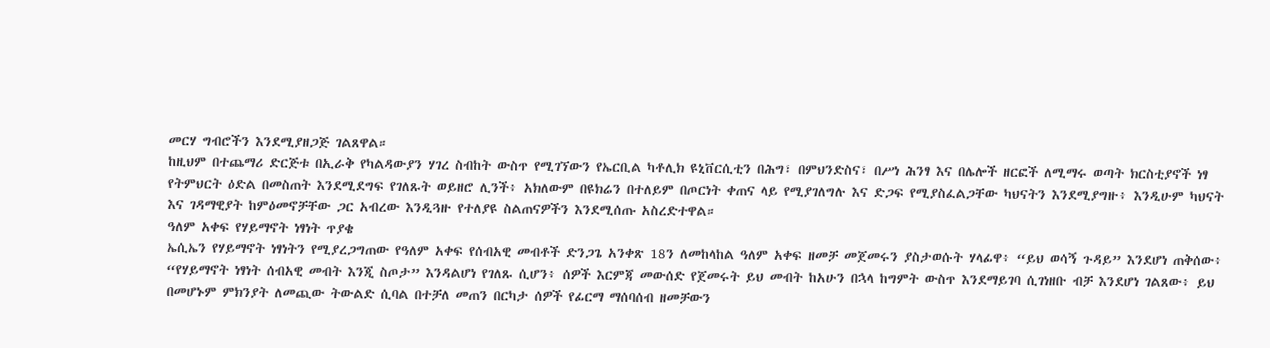መርሃ ግብሮችን እንደሚያዘጋጅ ገልጸዋል።
ከዚህም በተጨማሪ ድርጅቱ በኢራቅ የካልዳውያን ሃገረ ስብከት ውስጥ የሚገኘውን የኤርቢል ካቶሊክ ዩኒቨርሲቲን በሕግ፣ በምህንድስና፣ በሥነ ሕንፃ እና በሌሎች ዘርፎች ለሚማሩ ወጣት ክርስቲያኖች ነፃ የትምህርት ዕድል በመስጠት እንደሚደግፍ የገለጹት ወይዘሮ ሊንች፥ አክለውም በዩክሬን በተለይም በጦርነት ቀጠና ላይ የሚያገለግሉ እና ድጋፍ የሚያስፈልጋቸው ካህናትን እንደሚያግዙ፥ እንዲሁም ካህናት እና ገዳማዊያት ከምዕመኖቻቸው ጋር አብረው እንዲጓዙ የተለያዩ ስልጠናዎችን እንደሚሰጡ አስረድተዋል።
ዓለም አቀፍ የሃይማኖት ነፃነት ጥያቄ
ኤሲኤን የሃይማኖት ነፃነትን የሚያረጋግጠው የዓለም አቀፍ የሰብአዊ መብቶች ድንጋጌ አንቀጽ 18ን ለመከላከል ዓለም አቀፍ ዘመቻ መጀመሩን ያስታወሱት ሃላፊዋ፥ “ይህ ወሳኝ ጉዳይ” እንደሆነ ጠቅሰው፥ “የሃይማኖት ነፃነት ሰብአዊ መብት እንጂ ስጦታ” እንዳልሆነ የገለጹ ሲሆን፥ ሰዎች እርምጃ መውሰድ የጀመሩት ይህ መብት ከአሁን በኋላ ከግምት ውስጥ እንደማይገባ ሲገነዘቡ ብቻ እንደሆነ ገልጸው፥ ይህ በመሆኑም ምክንያት ለመጪው ትውልድ ሲባል በተቻለ መጠን በርካታ ሰዎች የፊርማ ማሰባሰብ ዘመቻውን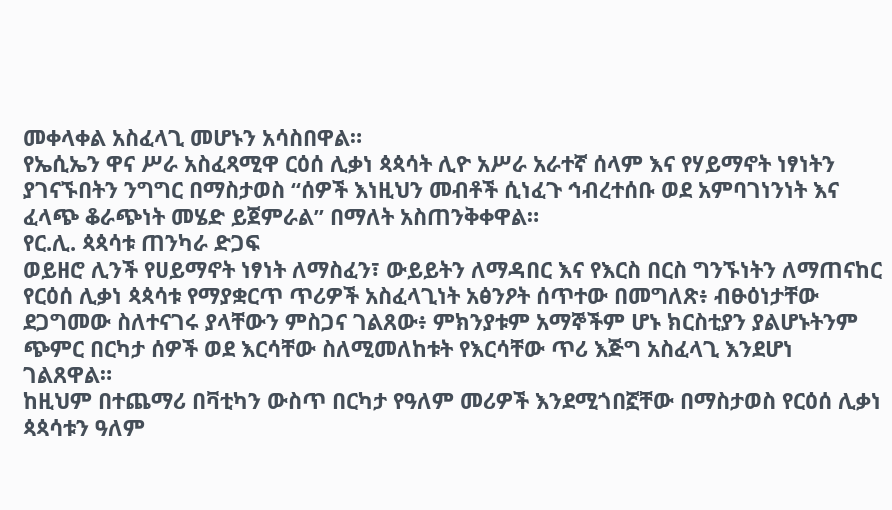መቀላቀል አስፈላጊ መሆኑን አሳስበዋል።
የኤሲኤን ዋና ሥራ አስፈጻሚዋ ርዕሰ ሊቃነ ጳጳሳት ሊዮ አሥራ አራተኛ ሰላም እና የሃይማኖት ነፃነትን ያገናኙበትን ንግግር በማስታወስ “ሰዎች እነዚህን መብቶች ሲነፈጉ ኅብረተሰቡ ወደ አምባገነንነት እና ፈላጭ ቆራጭነት መሄድ ይጀምራል” በማለት አስጠንቅቀዋል።
የር.ሊ. ጳጳሳቱ ጠንካራ ድጋፍ
ወይዘሮ ሊንች የሀይማኖት ነፃነት ለማስፈን፣ ውይይትን ለማዳበር እና የእርስ በርስ ግንኙነትን ለማጠናከር የርዕሰ ሊቃነ ጳጳሳቱ የማያቋርጥ ጥሪዎች አስፈላጊነት አፅንዖት ሰጥተው በመግለጽ፥ ብፁዕነታቸው ደጋግመው ስለተናገሩ ያላቸውን ምስጋና ገልጸው፥ ምክንያቱም አማኞችም ሆኑ ክርስቲያን ያልሆኑትንም ጭምር በርካታ ሰዎች ወደ እርሳቸው ስለሚመለከቱት የእርሳቸው ጥሪ እጅግ አስፈላጊ እንደሆነ ገልጸዋል።
ከዚህም በተጨማሪ በቫቲካን ውስጥ በርካታ የዓለም መሪዎች እንደሚጎበኟቸው በማስታወስ የርዕሰ ሊቃነ ጳጳሳቱን ዓለም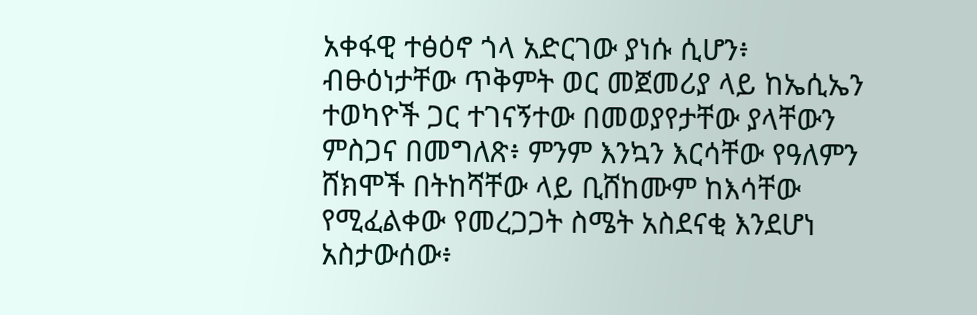አቀፋዊ ተፅዕኖ ጎላ አድርገው ያነሱ ሲሆን፥ ብፁዕነታቸው ጥቅምት ወር መጀመሪያ ላይ ከኤሲኤን ተወካዮች ጋር ተገናኝተው በመወያየታቸው ያላቸውን ምስጋና በመግለጽ፥ ምንም እንኳን እርሳቸው የዓለምን ሸክሞች በትከሻቸው ላይ ቢሸከሙም ከእሳቸው የሚፈልቀው የመረጋጋት ስሜት አስደናቂ እንደሆነ አስታውሰው፥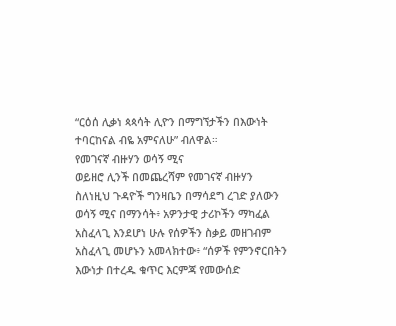“ርዕሰ ሊቃነ ጳጳሳት ሊዮን በማግኘታችን በእውነት ተባርከናል ብዬ አምናለሁ” ብለዋል።
የመገናኛ ብዙሃን ወሳኝ ሚና
ወይዘሮ ሊንች በመጨረሻም የመገናኛ ብዙሃን ስለነዚህ ጉዳዮች ግንዛቤን በማሳደግ ረገድ ያለውን ወሳኝ ሚና በማንሳት፥ አዎንታዊ ታሪኮችን ማካፈል አስፈላጊ እንደሆነ ሁሉ የሰዎችን ስቃይ መዘገብም አስፈላጊ መሆኑን አመላክተው፥ “ሰዎች የምንኖርበትን እውነታ በተረዱ ቁጥር እርምጃ የመውሰድ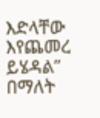እድላቸው እየጨመረ ይሄዳል” በማለት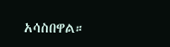አሳስበዋል።